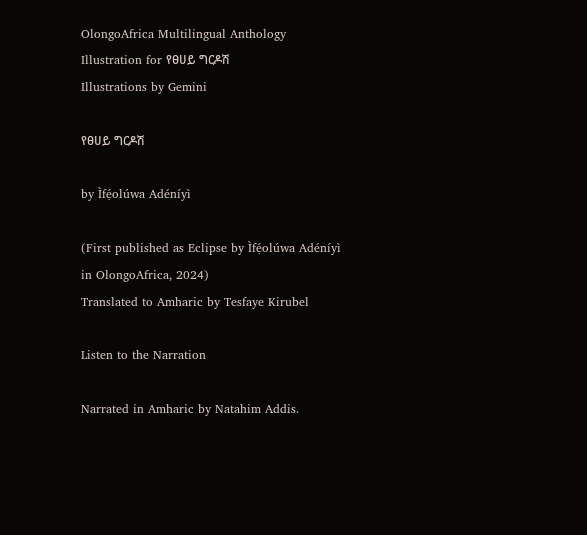OlongoAfrica Multilingual Anthology
Illustration for የፀሀይ ግርዶሽ
Illustrations by Gemini

የፀሀይ ግርዶሽ

by Ìfẹ́olúwa Adéníyì

(First published as Eclipse by Ìfẹ́olúwa Adéníyì in OlongoAfrica, 2024)
Translated to Amharic by Tesfaye Kirubel

Listen to the Narration

Narrated in Amharic by Natahim Addis.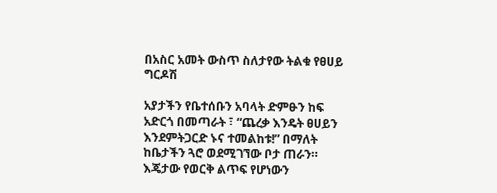በአስር አመት ውስጥ ስለታየው ትልቁ የፀሀይ ግርዶሽ

አያታችን የቤተሰቡን አባላት ድምፁን ከፍ አድርጎ በመጣራት ፣ “ጨረቃ እንዴት ፀሀይን እንደምትጋርድ ኑና ተመልከቱ!” በማለት ከቤታችን ጓሮ ወደሚገኘው ቦታ ጠራን። እጄታው የወርቅ ልጥፍ የሆነውን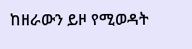ከዘራውን ይዞ የሚወዳት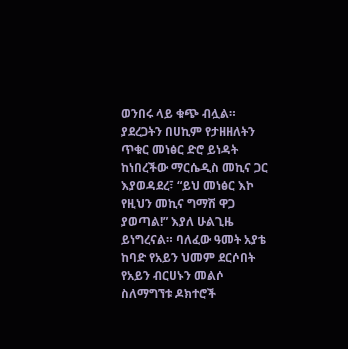ወንበሩ ላይ ቁጭ ብሏል። ያደረጋትን በሀኪም የታዘዘለትን ጥቁር መነፅር ድሮ ይነዳት ከነበረችው ማርሴዲስ መኪና ጋር እያወዳደረ፣ “ይህ መነፅር እኮ የዚህን መኪና ግማሽ ዋጋ ያወጣል!” እያለ ሁልጊዜ ይነግረናል። ባለፈው ዓመት አያቴ ከባድ የአይን ህመም ደርሶበት የአይን ብርሀኑን መልሶ ስለማግኘቱ ዶክተሮች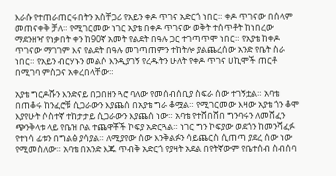እራሱ የተጠራጠርሩበትን አስቸጋሪ የአይን ቀዶ ጥገና አድርጎ ነበር። ቀዶ ጥገናው በሰላም መጠናቀቅ ቻለ። የሚገርመው ነገር አያቴ በቀዶ ጥገናው ወቅት ተሰጥቶት ከነበረው ማደንዘዣ የነቃበት ቀን ከ90ኛ አመት የልደት በዓሉ ጋር ተገጣጥሞ ነበር። የአያቴ ከቀዶ ጥገናው ማገገም እና የልደት በዓሉ መገጣጠምን ተከትሎ ያልጨረሰው አንድ የቤት ስራ ነበር። የአይን ብርሃኑን መልሶ እንዲያገኝ የረዱትን ሁለት የቀዶ ጥገና ሀኪሞች ጠርቶ በሚገባ ምስጋና አቀረበላቸው።

አያቴ ግርዶሹን እንድናይ በጋበዘን ጓሮ ባለው የመሰብሰቢያ ስፍራ ሰው ተገኝቷል። አባቴ በጠቆሩ ከንፈሮቹ ሲጋራውን እያጨሰ በአያቴ ግራ ቆሟል። የሚገርመው እዛው አያቴ ጎን ቆሞ እያየሁት ሶስተኛ ተከታታይ ሲጋራውን እያጨሰ ነው። አባቴ የተሸበሸበ ግንባሩን ለመሸፈን ጭንቅላቱ ላይ የቤዝ ቦል ተጨዋቾች ኮፍያ አድርጓል። ነገር ግን ኮፍያው ወደጎን ከመንሻፈፉ የተነሳ ፊቱን በግልፅ ያሳያል። ለሚያየው ሰው እንቅልፉን ሳይጨርስ ሲጠጣ ያደረ ሰው ነው የሚመስለው። አባቴ በአንድ እጁ ጥብቅ አድርጎ የያዛት አደል በየትኛውም የቤተሰብ ስብሰባ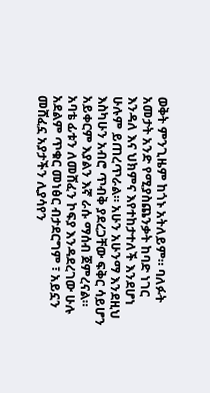ወቅት ምንጊዜም ከጎኑ አትለይም። ባለፉት አመታት አንድ የሚያስጨንቃት ከባድ ነገር እንዳለ እና ህክምና እየተከታተለች እንደሆነ ሁሉም ይጠረጥራል። አሁን አሁንማ እንደዚህ እስካሁን አብሮ ጥብቅ ያደረጋቸው ፍቅር ሳይሆን አይቀርም እያልን እኛ ራሱ ማሰብ ጀምረናል። አባቴ ፊቱን ለመሸፈን ኮፍያ እንዳደረገው ሁሉ አደልም ጥቁር መነፅር ብታደርግም ፣ አይኗን መሸፈኗ አያታችን ሊያሳየን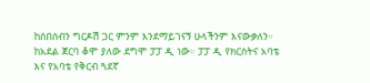ከሰበሰብን ግርዶሽ ጋር ምንም እንደማይገናኝ ሁላችንም እናውቃለን። ከአደል ጀርባ ቆሞ ያለው ደግሞ ፓፓ ዲ ነው። ፓፓ ዲ የክርስትና አባቴ እና የአባቴ የቅርብ ጓደኛ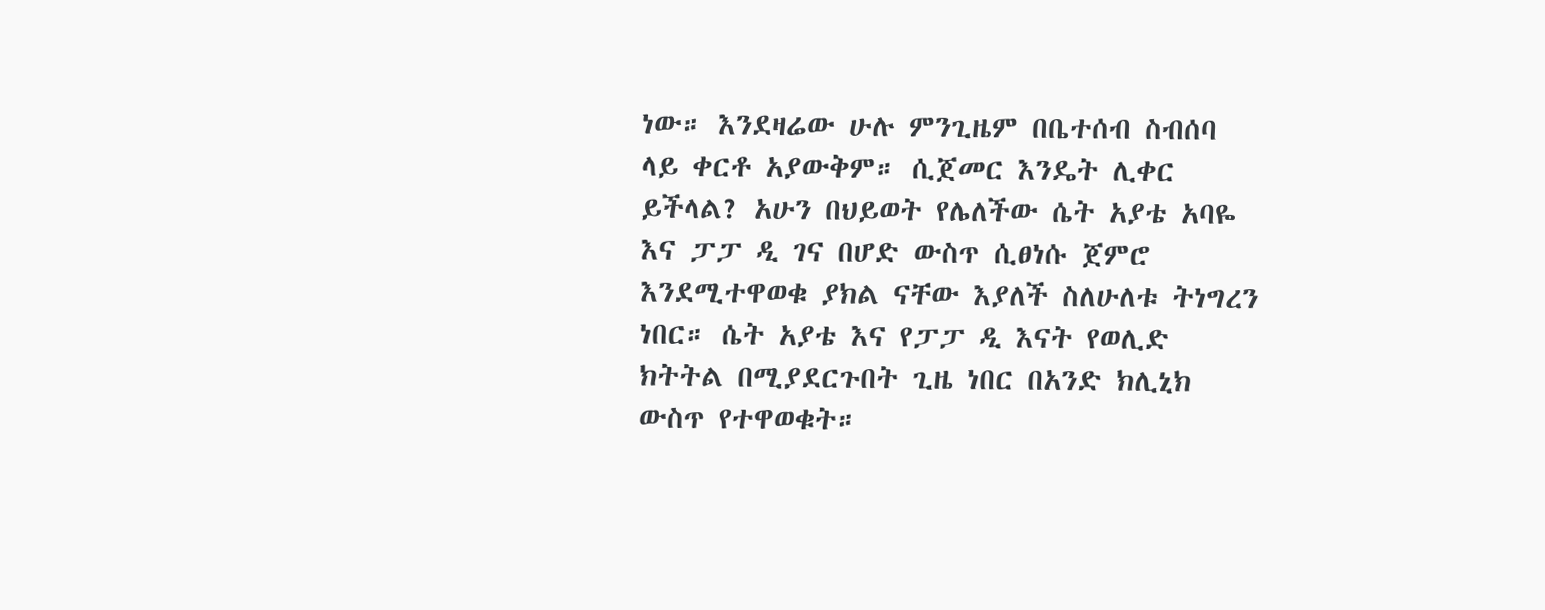ነው። እንደዛሬው ሁሉ ምንጊዜም በቤተሰብ ስብሰባ ላይ ቀርቶ አያውቅም። ሲጀመር እንዴት ሊቀር ይችላል? አሁን በህይወት የሌለችው ሴት አያቴ አባዬ እና ፓፓ ዲ ገና በሆድ ውስጥ ሲፀነሱ ጀምሮ እንደሚተዋወቁ ያክል ናቸው እያለች ስለሁለቱ ትነግረን ነበር። ሴት አያቴ እና የፓፓ ዲ እናት የወሊድ ክትትል በሚያደርጉበት ጊዜ ነበር በአንድ ክሊኒክ ውስጥ የተዋወቁት።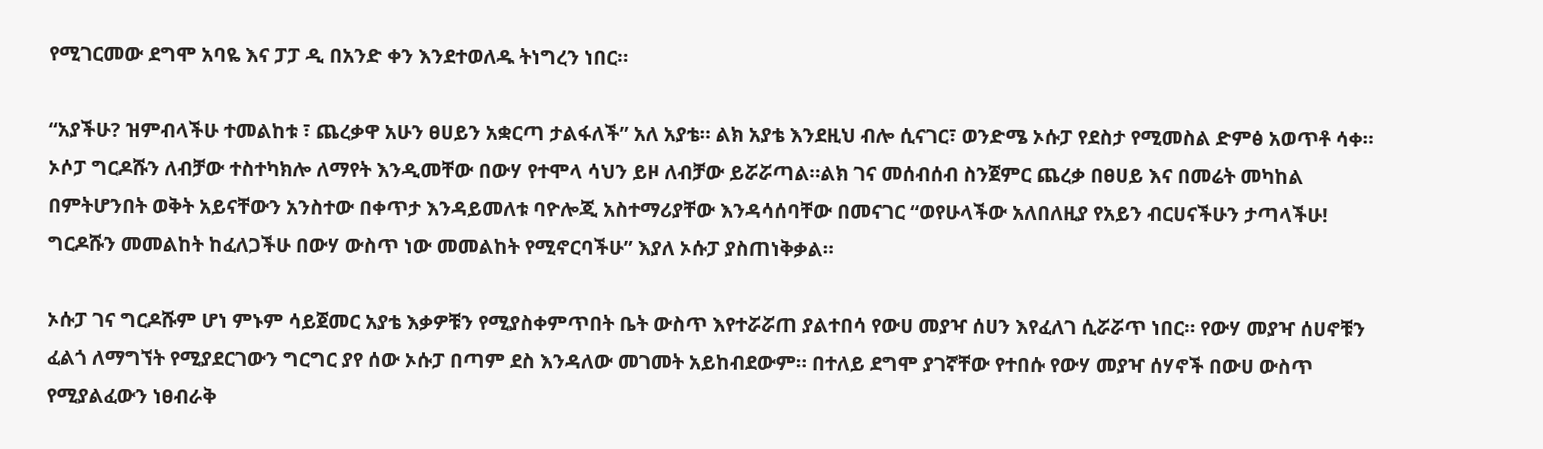የሚገርመው ደግሞ አባዬ እና ፓፓ ዲ በአንድ ቀን እንደተወለዱ ትነግረን ነበር።

“አያችሁ? ዝምብላችሁ ተመልከቱ ፣ ጨረቃዋ አሁን ፀሀይን አቋርጣ ታልፋለች” አለ አያቴ። ልክ አያቴ እንደዚህ ብሎ ሲናገር፣ ወንድሜ ኦሱፓ የደስታ የሚመስል ድምፅ አወጥቶ ሳቀ። ኦሶፓ ግርዶሹን ለብቻው ተስተካክሎ ለማየት እንዲመቸው በውሃ የተሞላ ሳህን ይዞ ለብቻው ይሯሯጣል።ልክ ገና መሰብሰብ ስንጀምር ጨረቃ በፀሀይ እና በመሬት መካከል በምትሆንበት ወቅት አይናቸውን አንስተው በቀጥታ እንዳይመለቱ ባዮሎጂ አስተማሪያቸው እንዳሳሰባቸው በመናገር “ወየሁላችው አለበለዚያ የአይን ብርሀናችሁን ታጣላችሁ! ግርዶሹን መመልከት ከፈለጋችሁ በውሃ ውስጥ ነው መመልከት የሚኖርባችሁ” እያለ ኦሱፓ ያስጠነቅቃል።

ኦሱፓ ገና ግርዶሹም ሆነ ምኑም ሳይጀመር አያቴ እቃዎቹን የሚያስቀምጥበት ቤት ውስጥ እየተሯሯጠ ያልተበሳ የውሀ መያዣ ሰሀን እየፈለገ ሲሯሯጥ ነበር። የውሃ መያዣ ሰሀኖቹን ፈልጎ ለማግኘት የሚያደርገውን ግርግር ያየ ሰው ኦሱፓ በጣም ደስ እንዳለው መገመት አይከብደውም። በተለይ ደግሞ ያገኛቸው የተበሱ የውሃ መያዣ ሰሃኖች በውሀ ውስጥ የሚያልፈውን ነፀብራቅ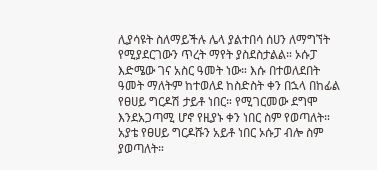ሊያሳዩት ስለማይችሉ ሌላ ያልተበሳ ሰሀን ለማግኘት የሚያደርገውን ጥረት ማየት ያስደስታልል። ኦሱፓ እድሜው ገና አስር ዓመት ነው። እሱ በተወለደበት ዓመት ማለትም ከተወለደ ከስድስት ቀን በኋላ በከፊል የፀሀይ ግርዶሽ ታይቶ ነበር። የሚገርመው ደግሞ እንደአጋጣሚ ሆኖ የዚያኑ ቀን ነበር ስም የወጣለት። አያቴ የፀሀይ ግርዶሹን አይቶ ነበር ኦሱፓ ብሎ ስም ያወጣለት።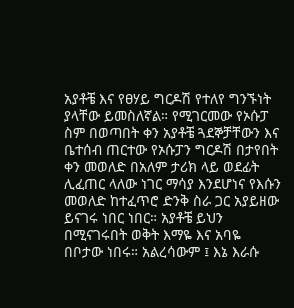አያቶቼ እና የፀሃይ ግርዶሽ የተለየ ግንኙነት ያላቸው ይመስለኛል። የሚገርመው የኦሱፓ ስም በወጣበት ቀን አያቶቼ ጓደኞቻቸውን እና ቤተሰብ ጠርተው የኦሱፓን ግርዶሽ በታየበት ቀን መወለድ በአለም ታሪክ ላይ ወደፊት ሊፈጠር ላለው ነገር ማሳያ እንደሆነና የእሱን መወለድ ከተፈጥሮ ድንቅ ስራ ጋር አያይዘው ይናገሩ ነበር ነበር። አያቶቼ ይህን በሚናገሩበት ወቅት እማዬ እና አባዬ በቦታው ነበሩ። አልረሳውም ፤ እኔ እራሱ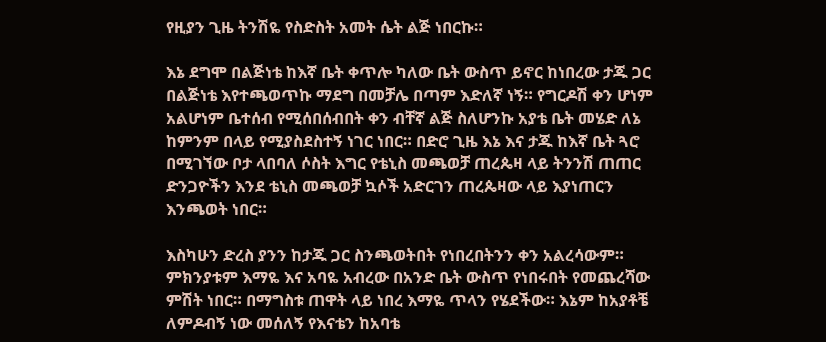የዚያን ጊዜ ትንሽዬ የስድስት አመት ሴት ልጅ ነበርኩ።

እኔ ደግሞ በልጅነቴ ከእኛ ቤት ቀጥሎ ካለው ቤት ውስጥ ይኖር ከነበረው ታጁ ጋር በልጅነቴ እየተጫወጥኩ ማደግ በመቻሌ በጣም እድለኛ ነኝ። የግርዶሽ ቀን ሆነም አልሆነም ቤተሰብ የሚሰበሰብበት ቀን ብቸኛ ልጅ ስለሆንኩ አያቴ ቤት መሄድ ለኔ ከምንም በላይ የሚያስደስተኝ ነገር ነበር። በድሮ ጊዜ እኔ እና ታጁ ከእኛ ቤት ጓሮ በሚገኘው ቦታ ላበባለ ሶስት እግር የቴኒስ መጫወቻ ጠረጴዛ ላይ ትንንሽ ጠጠር ድንጋዮችን እንደ ቴኒስ መጫወቻ ኳሶች አድርገን ጠረጴዛው ላይ እያነጠርን እንጫወት ነበር።

እስካሁን ድረስ ያንን ከታጁ ጋር ስንጫወትበት የነበረበትንን ቀን አልረሳውም። ምክንያቱም እማዬ እና አባዬ አብረው በአንድ ቤት ውስጥ የነበሩበት የመጨረሻው ምሽት ነበር። በማግስቱ ጠዋት ላይ ነበረ እማዬ ጥላን የሄደችው። እኔም ከአያቶቼ ለምዶብኝ ነው መሰለኝ የእናቴን ከአባቴ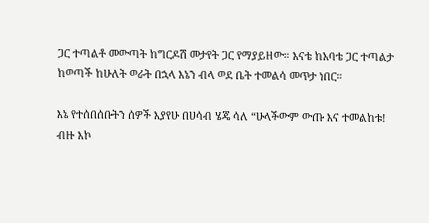ጋር ተጣልቶ መውጣት ከግርዶሽ መታየት ጋር የማያይዘው። እናቴ ከአባቴ ጋር ተጣልታ ከወጣች ከሁለት ወራት በኋላ እኔን ብላ ወደ ቤት ተመልሳ መጥታ ነበር።

እኔ የተሰበሰቡትን ሰዎች እያየሁ በሀሳብ ሄጄ ሳለ “ሁላችውም ውጡ እና ተመልከቱ! ብዙ እኮ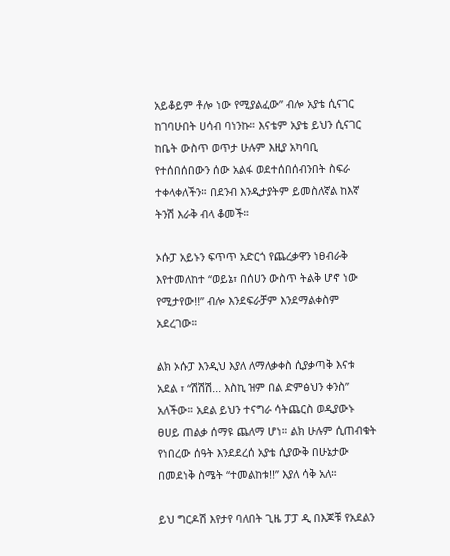አይቆይም ቶሎ ነው የሚያልፈው” ብሎ አያቴ ሲናገር ከገባሁበት ሀሳብ ባነንኩ። እናቴም አያቴ ይህን ሲናገር ከቤት ውስጥ ወጥታ ሁሉም እዚያ አካባቢ የተሰበሰበውን ሰው አልፋ ወደተሰበሰብንበት ስፍራ ተቀላቀለችን። በደንብ እንዲታያትም ይመስለኛል ከእኛ ትንሽ እራቅ ብላ ቆመች።

ኦሱፓ አይኑን ፍጥጥ አድርጎ የጨረቃዋን ነፀብራቅ እየተመለከተ “ወይኔ፣ በሰሀን ውስጥ ትልቅ ሆኖ ነው የሚታየው!!” ብሎ እንደፍራቻም እንደማልቀስም አደረገው።

ልክ ኦሱፓ እንዲህ እያለ ለማለቃቀስ ሲያቃጣቅ እናቱ አደል ፣ “ሽሽሽ... እስኪ ዝም በል ድምፅህን ቀንስ” አለችው። አደል ይህን ተናግራ ሳትጨርስ ወዲያውኑ ፀሀይ ጠልቃ ሰማዩ ጨለማ ሆነ። ልክ ሁሉም ሲጠብቁት የነበረው ሰዓት እንደደረሰ አያቴ ሲያውቅ በሁኔታው በመደነቅ ስሜት “ተመልከቱ!!” እያለ ሳቅ አለ።

ይህ ግርዶሽ እየታየ ባለበት ጊዜ ፓፓ ዲ በእጆቹ የአደልን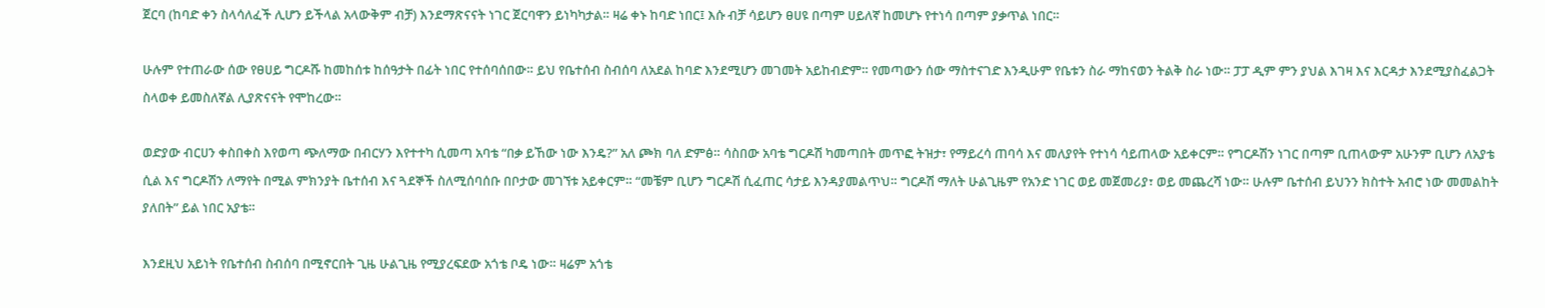ጀርባ (ከባድ ቀን ስላሳለፈች ሊሆን ይችላል አላውቅም ብቻ) እንደማጽናናት ነገር ጀርባዋን ይነካካታል። ዛሬ ቀኑ ከባድ ነበር፤ እሱ ብቻ ሳይሆን ፀሀዩ በጣም ሀይለኛ ከመሆኑ የተነሳ በጣም ያቃጥል ነበር።

ሁሉም የተጠራው ሰው የፀሀይ ግርዶሹ ከመከሰቱ ከሰዓታት በፊት ነበር የተሰባሰበው። ይህ የቤተሰብ ስብሰባ ለአደል ከባድ እንደሚሆን መገመት አይከብድም። የመጣውን ሰው ማስተናገድ እንዲሁም የቤቱን ስራ ማከናወን ትልቅ ስራ ነው። ፓፓ ዲም ምን ያህል እገዛ እና እርዳታ እንደሚያስፈልጋት ስላወቀ ይመስለኛል ሊያጽናናት የሞከረው።

ወድያው ብርሀን ቀስበቀስ እየወጣ ጭለማው በብርሃን እየተተካ ሲመጣ አባቴ “በቃ ይኸው ነው እንዴ?” አለ ጮክ ባለ ድምፅ። ሳስበው አባቴ ግርዶሽ ካመጣበት መጥፎ ትዝታ፣ የማይረሳ ጠባሳ እና መለያየት የተነሳ ሳይጠላው አይቀርም። የግርዶሽን ነገር በጣም ቢጠላውም አሁንም ቢሆን ለአያቴ ሲል እና ግርዶሽን ለማየት በሚል ምክንያት ቤተሰብ እና ጓደኞች ስለሚሰባሰቡ በቦታው መገኘቱ አይቀርም። “መቼም ቢሆን ግርዶሽ ሲፈጠር ሳታይ እንዳያመልጥህ። ግርዶሽ ማለት ሁልጊዜም የአንድ ነገር ወይ መጀመሪያ፣ ወይ መጨረሻ ነው። ሁሉም ቤተሰብ ይህንን ክስተት አብሮ ነው መመልከት ያለበት” ይል ነበር አያቴ።

እንደዚህ አይነት የቤተሰብ ስብሰባ በሚኖርበት ጊዜ ሁልጊዜ የሚያረፍደው አጎቴ ቦዴ ነው። ዛሬም አጎቴ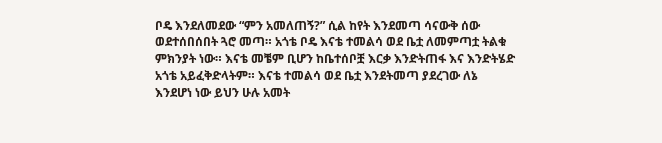ቦዴ እንደለመደው “ምን አመለጠኝ?” ሲል ከየት እንደመጣ ሳናውቅ ሰው ወደተሰበሰበት ጓሮ መጣ። አጎቴ ቦዴ እናቴ ተመልሳ ወደ ቤቷ ለመምጣቷ ትልቁ ምክንያት ነው። እናቴ መቼም ቢሆን ከቤተሰቦቿ እርቃ እንድትጠፋ እና እንድትሄድ አጎቴ አይፈቅድላትም። እናቴ ተመልሳ ወደ ቤቷ እንደትመጣ ያደረገው ለኔ እንደሆነ ነው ይህን ሁሉ አመት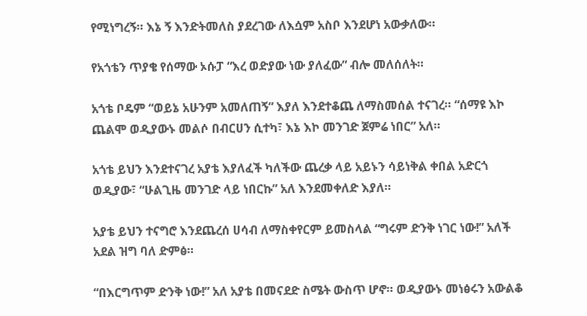የሚነግረኝ። እኔ ኝ እንድትመለስ ያደረገው ለእሷም አስቦ እንደሆነ አውቃለው።

የአጎቴን ጥያቄ የሰማው ኦሱፓ “እረ ወድያው ነው ያለፈው” ብሎ መለሰለት።

አጎቴ ቦዴም “ወይኔ አሁንም አመለጠኝ” እያለ እንደተቆጨ ለማስመሰል ተናገረ። “ሰማዩ እኮ ጨልሞ ወዲያውኑ መልሶ በብርሀን ሲተካ፣ እኔ እኮ መንገድ ጀምሬ ነበር” አለ።

አጎቴ ይህን እንደተናገረ አያቴ እያለፈች ካለችው ጨረቃ ላይ አይኑን ሳይነቅል ቀበል አድርጎ ወዲያው፣ “ሁልጊዜ መንገድ ላይ ነበርኩ” አለ እንደመቀለድ እያለ።

አያቴ ይህን ተናግሮ እንደጨረሰ ሀሳብ ለማስቀየርም ይመስላል “ግሩም ድንቅ ነገር ነው!” አለች አደል ዝግ ባለ ድምፅ።

“በእርግጥም ድንቅ ነው!” አለ አያቴ በመናደድ ስሜት ውስጥ ሆኖ። ወዲያውኑ መነፅሩን አውልቆ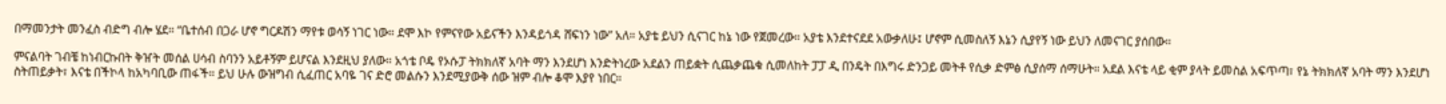በማመንታት መንፈስ ብድግ ብሎ ሄደ። “ቤተሰብ በጋራ ሆኖ ግርዶሽን ማየቱ ወሳኝ ነገር ነው። ደሞ እኮ የምናየው አይናችን እንዳይጎዳ ሸፍነን ነው” አለ። አያቴ ይህን ሲናገር ከኔ ነው የጀመረው። አያቴ እንደተናደደ አውቃለሁ፤ ሆኖም ሲመስለኝ እኔን ሲያየኝ ነው ይህን ለመናገር ያሰበው።

ምናልባት ገብቼ ከነብርኩበት ቅዠት መሰል ሀሳብ ስባንን አይቶኝም ይሆናል እንደዚህ ያለው። አጎቴ ቦዴ የኦሱፓ ትክክለኛ አባት ማን እንደሆነ እንድትነረው አደልን ጠይቋት ሲጨቃጨቁ ሲመለከት ፓፓ ዲ በንዴት በእግሩ ድንጋይ መትቶ የሲቃ ድምፅ ሲያሰማ ሰማሁት። አደል እናቴ ላይ ቂም ያላት ይመስል አፍጥጣ፣ የኔ ትክክለኛ አባት ማን እንደሆነ ስትጠይቃት፣ እናቴ በችኮላ ከአካባቢው ጠፋች። ይህ ሁሉ ውዝግብ ሲፈጠር አባዬ ገና ድሮ መልሱን እንደሚያውቅ ሰው ዝም ብሎ ቆሞ እያየ ነበር።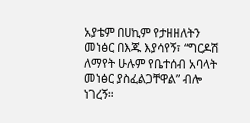አያቴም በሀኪም የታዘዘለትን መነፅር በእጁ እያሳየኝ፣ “ግርዶሽ ለማየት ሁሉም የቤተሰብ አባላት መነፅር ያስፈልጋቸዋል” ብሎ ነገረኝ።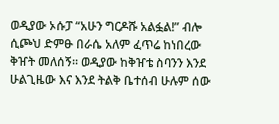ወዲያው ኦሱፓ “አሁን ግርዶሹ አልፏል!” ብሎ ሲጮህ ድምፁ በራሴ አለም ፈጥሬ ከነበረው ቅዠት መለሰኝ። ወዲያው ከቅዠቴ ስባንን እንደ ሁልጊዜው እና እንደ ትልቅ ቤተሰብ ሁሉም ሰው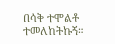በሳቅ ተሞልቶ ተመለከትኩኝ።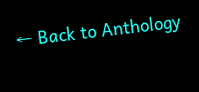← Back to Anthology